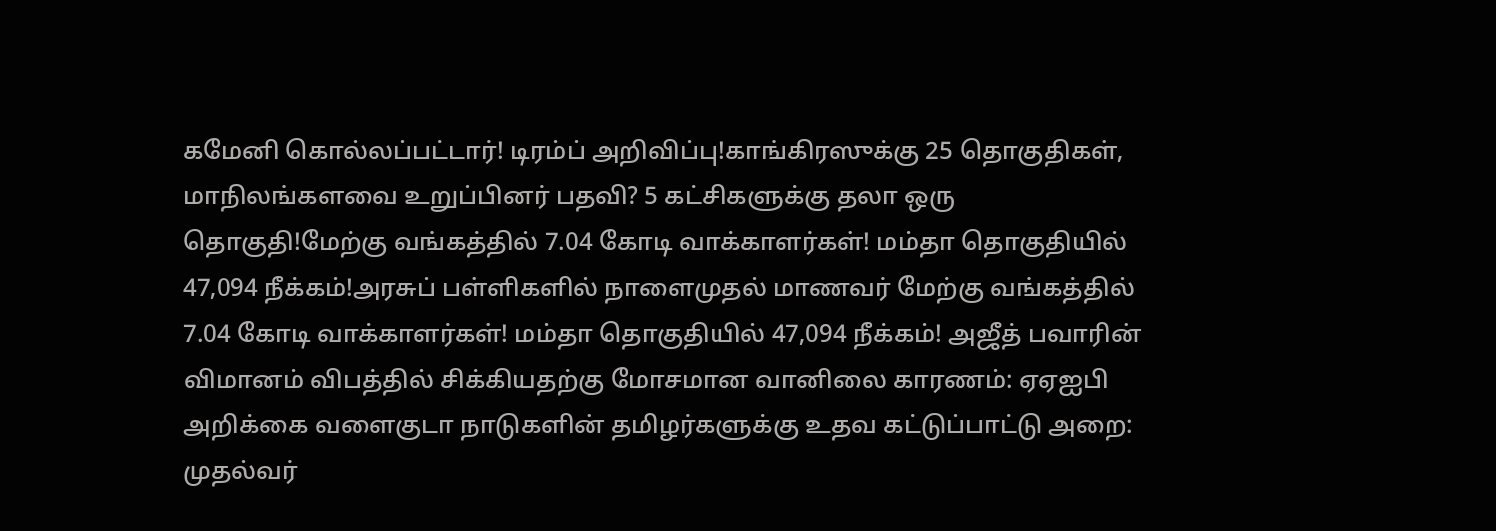கமேனி கொல்லப்பட்டார்! டிரம்ப் அறிவிப்பு!காங்கிரஸுக்கு 25 தொகுதிகள், மாநிலங்களவை உறுப்பினர் பதவி? 5 கட்சிகளுக்கு தலா ஒரு தொகுதி!மேற்கு வங்கத்தில் 7.04 கோடி வாக்காளர்கள்! மம்தா தொகுதியில் 47,094 நீக்கம்!அரசுப் பள்ளிகளில் நாளைமுதல் மாணவர் மேற்கு வங்கத்தில் 7.04 கோடி வாக்காளர்கள்! மம்தா தொகுதியில் 47,094 நீக்கம்! அஜீத் பவாரின் விமானம் விபத்தில் சிக்கியதற்கு மோசமான வானிலை காரணம்: ஏஏஐபி அறிக்கை வளைகுடா நாடுகளின் தமிழர்களுக்கு உதவ கட்டுப்பாட்டு அறை: முதல்வர்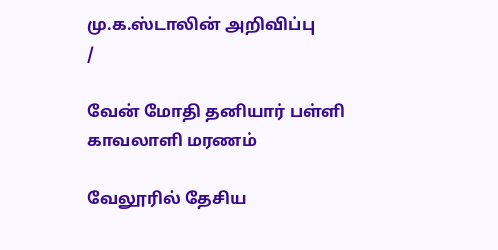மு.க.ஸ்டாலின் அறிவிப்பு
/

வேன் மோதி தனியார் பள்ளி காவலாளி மரணம்

வேலூரில் தேசிய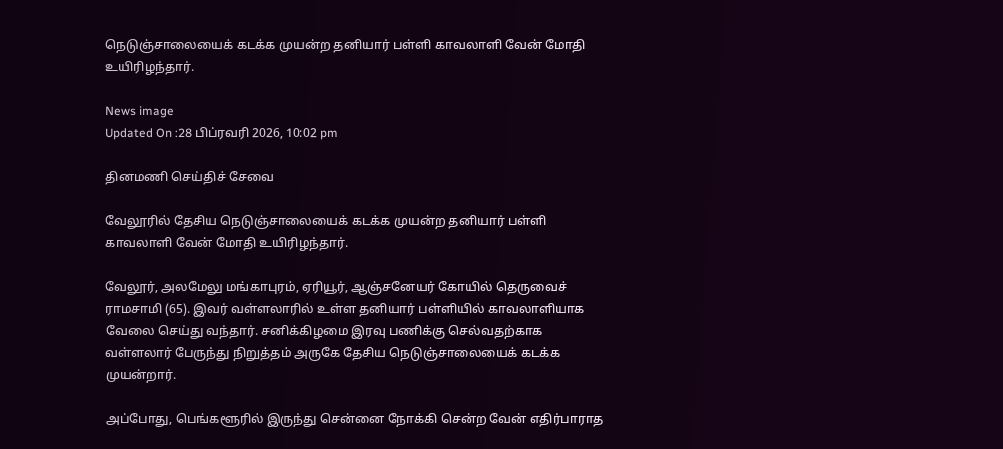நெடுஞ்சாலையைக் கடக்க முயன்ற தனியார் பள்ளி காவலாளி வேன் மோதி உயிரிழந்தார்.

News image
Updated On :28 பிப்ரவரி 2026, 10:02 pm

தினமணி செய்திச் சேவை

வேலூரில் தேசிய நெடுஞ்சாலையைக் கடக்க முயன்ற தனியார் பள்ளி காவலாளி வேன் மோதி உயிரிழந்தார்.

வேலூர், அலமேலு மங்காபுரம், ஏரியூர், ஆஞ்சனேயர் கோயில் தெருவைச் ராமசாமி (65). இவர் வள்ளலாரில் உள்ள தனியார் பள்ளியில் காவலாளியாக வேலை செய்து வந்தார். சனிக்கிழமை இரவு பணிக்கு செல்வதற்காக வள்ளலார் பேருந்து நிறுத்தம் அருகே தேசிய நெடுஞ்சாலையைக் கடக்க முயன்றார்.

அப்போது, பெங்களூரில் இருந்து சென்னை நோக்கி சென்ற வேன் எதிர்பாராத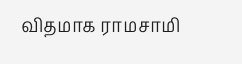விதமாக ராமசாமி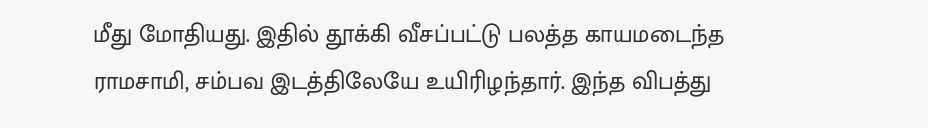மீது மோதியது. இதில் தூக்கி வீசப்பட்டு பலத்த காயமடைந்த ராமசாமி, சம்பவ இடத்திலேயே உயிரிழந்தார். இந்த விபத்து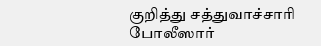குறித்து சத்துவாச்சாரி போலீஸார்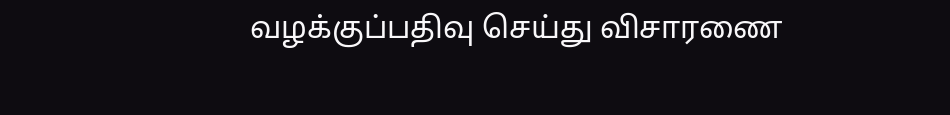வழக்குப்பதிவு செய்து விசாரணை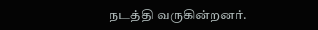நடத்தி வருகின்றனர்.